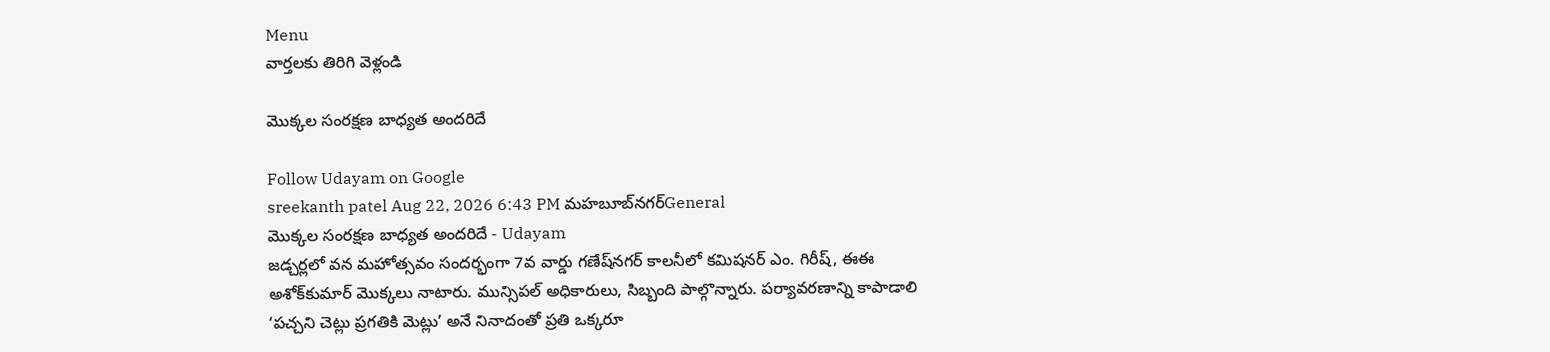Menu
వార్తలకు తిరిగి వెళ్లండి

మొక్కల సంరక్షణ బాధ్యత అందరిదే

Follow Udayam on Google
sreekanth patel Aug 22, 2026 6:43 PM మహబూబ్‌నగర్General
మొక్కల సంరక్షణ బాధ్యత అందరిదే - Udayam
జడ్చర్లలో వన మహోత్సవం సందర్భంగా 7వ వార్డు గణేష్‌నగర్ కాలనీలో కమిషనర్ ఎం. గిరీష్, ఈఈ అశోక్‌కుమార్ మొక్కలు నాటారు. మున్సిపల్ అధికారులు, సిబ్బంది పాల్గొన్నారు. పర్యావరణాన్ని కాపాడాలి ‘పచ్చని చెట్లు ప్రగతికి మెట్లు’ అనే నినాదంతో ప్రతి ఒక్కరూ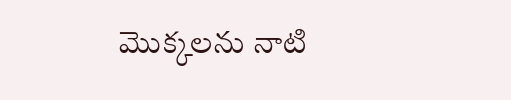మొక్కలను నాటి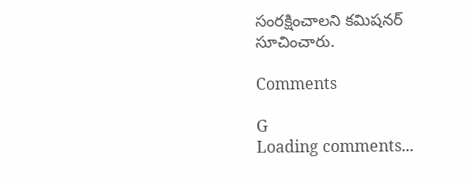సంరక్షించాలని కమిషనర్ సూచించారు.

Comments

G
Loading comments...